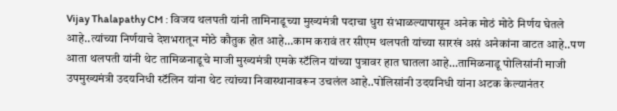Vijay Thalapathy CM : विजय थलपती यांनी तामिनाडूच्या मुख्यमंत्री पदाचा धुरा संभाळल्यापासून अनेक मोठं मोठे निर्णय घेतले आहे..त्यांच्या निर्णयाचे देशभरातून मोठे कौतुक होत आहे…काम करावं तर सीएम थलपती यांच्या सारखं असं अनेकांना वाटत आहे..पण आता थलपती यांनी थेट तामिळनाडूचे माजी मुख्यमंत्री एमके स्टॅलिन यांच्या पुत्रावर हात घातला आहे…तामिळनाडू पोलिसांनी माजी उपमुख्यमंत्री उदयनिधी स्टॅलिन यांना थेट त्यांच्या निवास्थानावरून उचलंल आहे..पोलिसांनी उदयनिधी यांना अटक केल्यानंतर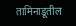तामिनाडूतील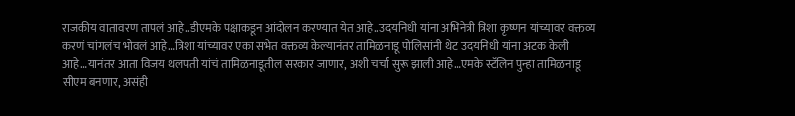राजकीय वातावरण तापलं आहे..डीएमके पक्षाकडून आंदोलन करण्यात येत आहे..उदयनिधी यांना अभिनेत्री त्रिशा कृष्णन यांच्यावर वक्तव्य करणं चांगलंच भोवलं आहे…त्रिशा यांच्यावर एका सभेत वक्तव्य केल्यानंतर तामिळनाडू पोलिसांनी थेट उदयनिधी यांना अटक केली आहे…यानंतर आता विजय थलपती यांचं तामिळनाडूतील सरकार जाणार, अशी चर्चा सुरू झाली आहे…एमके स्टॅलिन पुन्हा तामिळनाडू सीएम बनणार, असंही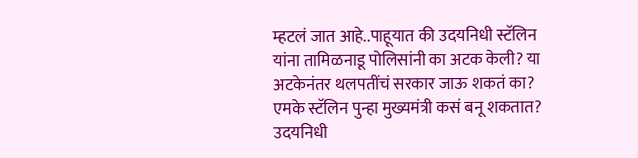म्हटलं जात आहे..पाहूयात की उदयनिधी स्टॅलिन यांना तामिळनाडू पोलिसांनी का अटक केली? या अटकेनंतर थलपतींचं सरकार जाऊ शकतं का? एमके स्टॅलिन पुन्हा मुख्यमंत्री कसं बनू शकतात?
उदयनिधी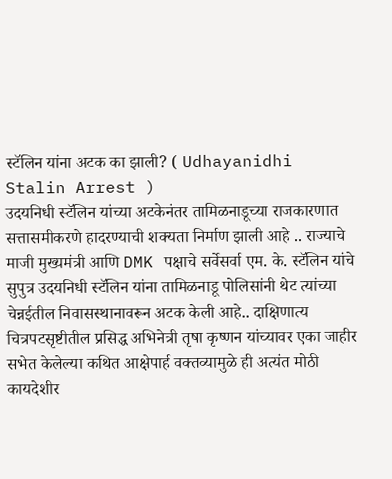स्टॅलिन यांना अटक का झाली? ( Udhayanidhi Stalin Arrest )
उदयनिधी स्टॅलिन यांच्या अटकेनंतर तामिळनाडूच्या राजकारणात सत्तासमीकरणे हादरण्याची शक्यता निर्माण झाली आहे .. राज्याचे माजी मुख्यमंत्री आणि DMK पक्षाचे सर्वेसर्वा एम. के. स्टॅलिन यांचे सुपुत्र उदयनिधी स्टॅलिन यांना तामिळनाडू पोलिसांनी थेट त्यांच्या चेन्नईतील निवासस्थानावरून अटक केली आहे.. दाक्षिणात्य चित्रपटसृष्टीतील प्रसिद्ध अभिनेत्री तृषा कृष्णन यांच्यावर एका जाहीर सभेत केलेल्या कथित आक्षेपार्ह वक्तव्यामुळे ही अत्यंत मोठी कायदेशीर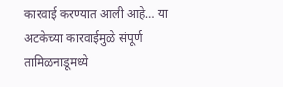कारवाई करण्यात आली आहे… या अटकेच्या कारवाईमुळे संपूर्ण तामिळनाडूमध्ये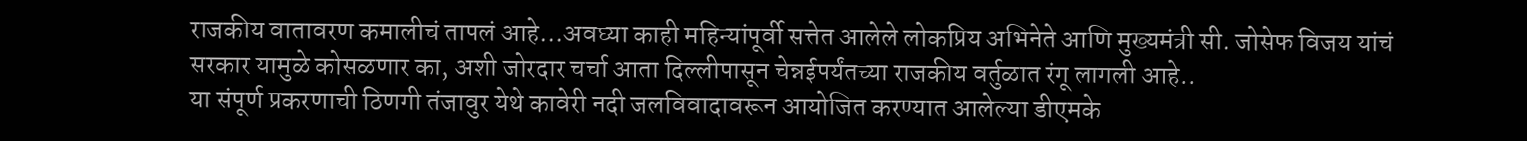राजकीय वातावरण कमालीचं तापलं आहे…अवघ्या काही महिन्यांपूर्वी सत्तेत आलेले लोकप्रिय अभिनेते आणि मुख्यमंत्री सी. जोसेफ विजय यांचं सरकार यामुळे कोसळणार का, अशी जोरदार चर्चा आता दिल्लीपासून चेन्नईपर्यंतच्या राजकीय वर्तुळात रंगू लागली आहे..
या संपूर्ण प्रकरणाची ठिणगी तंजावुर येथे कावेरी नदी जलविवादावरून आयोजित करण्यात आलेल्या डीएमके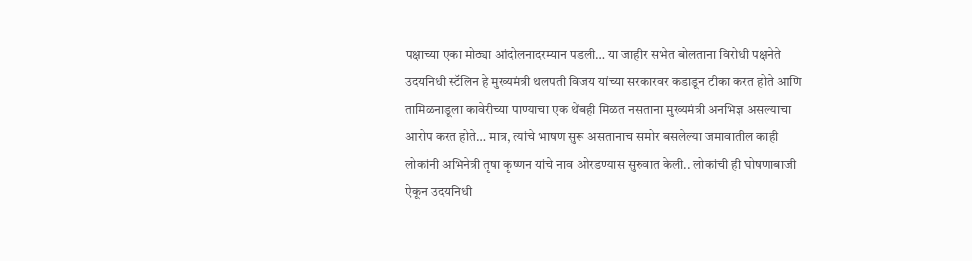पक्षाच्या एका मोठ्या आंदोलनादरम्यान पडली… या जाहीर सभेत बोलताना विरोधी पक्षनेते उदयनिधी स्टॅलिन हे मुख्यमंत्री थलपती विजय यांच्या सरकारवर कडाडून टीका करत होते आणि तामिळनाडूला कावेरीच्या पाण्याचा एक थेंबही मिळत नसताना मुख्यमंत्री अनभिज्ञ असल्याचा आरोप करत होते… मात्र, त्यांचे भाषण सुरू असतानाच समोर बसलेल्या जमावातील काही लोकांनी अभिनेत्री तृषा कृष्णन यांचे नाव ओरडण्यास सुरुवात केली.. लोकांची ही घोषणाबाजी ऐकून उदयनिधी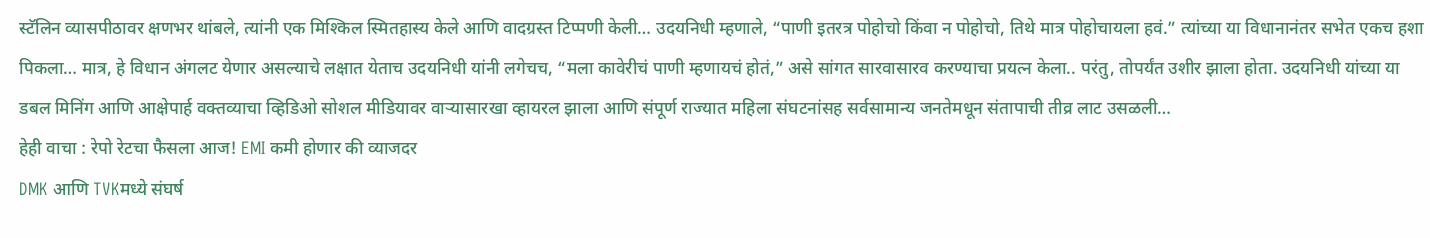स्टॅलिन व्यासपीठावर क्षणभर थांबले, त्यांनी एक मिश्किल स्मितहास्य केले आणि वादग्रस्त टिप्पणी केली… उदयनिधी म्हणाले, “पाणी इतरत्र पोहोचो किंवा न पोहोचो, तिथे मात्र पोहोचायला हवं.” त्यांच्या या विधानानंतर सभेत एकच हशा पिकला… मात्र, हे विधान अंगलट येणार असल्याचे लक्षात येताच उदयनिधी यांनी लगेचच, “मला कावेरीचं पाणी म्हणायचं होतं,” असे सांगत सारवासारव करण्याचा प्रयत्न केला.. परंतु, तोपर्यंत उशीर झाला होता. उदयनिधी यांच्या या डबल मिनिंग आणि आक्षेपार्ह वक्तव्याचा व्हिडिओ सोशल मीडियावर वाऱ्यासारखा व्हायरल झाला आणि संपूर्ण राज्यात महिला संघटनांसह सर्वसामान्य जनतेमधून संतापाची तीव्र लाट उसळली…
हेही वाचा : रेपो रेटचा फैसला आज! EMI कमी होणार की व्याजदर
DMK आणि TVKमध्ये संघर्ष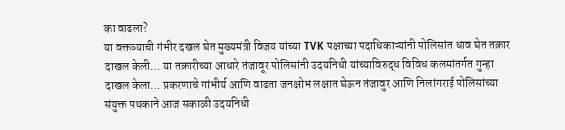का वाढला?
या वक्तव्याची गंभीर दखल घेत मुख्यमंत्री विजय यांच्या TVK पक्षाच्या पदाधिकाऱ्यांनी पोलिसांत धाव घेत तक्रार दाखल केली… या तक्रारीच्या आधारे तंजावूर पोलिसांनी उदयनिधी यांच्याविरुद्ध विविध कलमांतर्गत गुन्हा दाखल केला… प्रकरणाचे गांभीर्य आणि वाढता जनक्षोभ लक्षात घेऊन तंजावुर आणि निलांगराई पोलिसांच्या संयुक्त पथकाने आज सकाळी उदयनिधी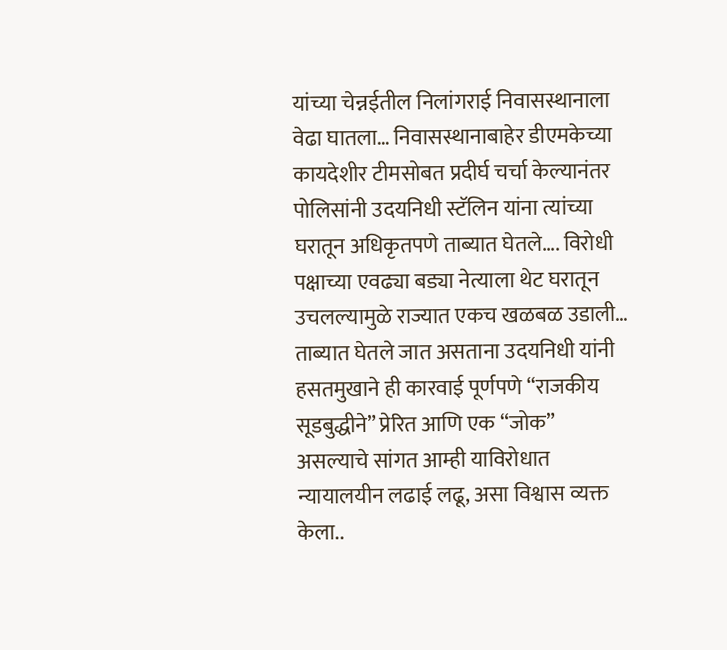यांच्या चेन्नईतील निलांगराई निवासस्थानाला वेढा घातला… निवासस्थानाबाहेर डीएमकेच्या कायदेशीर टीमसोबत प्रदीर्घ चर्चा केल्यानंतर पोलिसांनी उदयनिधी स्टॅलिन यांना त्यांच्या घरातून अधिकृतपणे ताब्यात घेतले…. विरोधी पक्षाच्या एवढ्या बड्या नेत्याला थेट घरातून उचलल्यामुळे राज्यात एकच खळबळ उडाली… ताब्यात घेतले जात असताना उदयनिधी यांनी हसतमुखाने ही कारवाई पूर्णपणे “राजकीय सूडबुद्धीने” प्रेरित आणि एक “जोक” असल्याचे सांगत आम्ही याविरोधात न्यायालयीन लढाई लढू, असा विश्वास व्यक्त केला..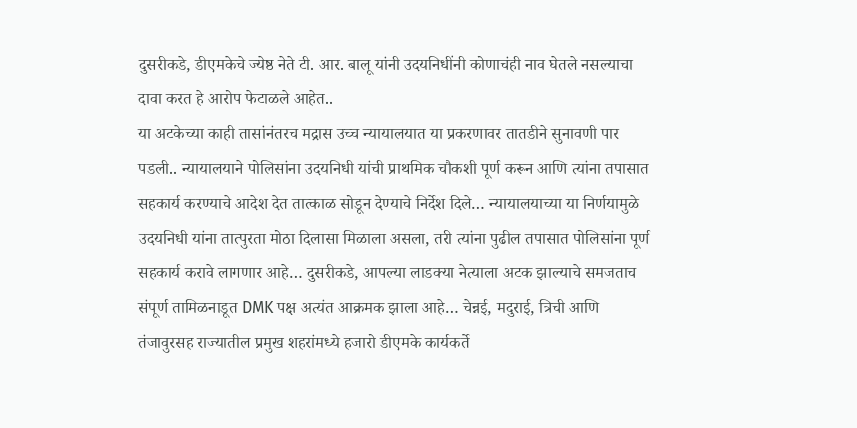दुसरीकडे, डीएमकेचे ज्येष्ठ नेते टी. आर. बालू यांनी उदयनिधींनी कोणाचंही नाव घेतले नसल्याचा दावा करत हे आरोप फेटाळले आहेत..
या अटकेच्या काही तासांनंतरच मद्रास उच्च न्यायालयात या प्रकरणावर तातडीने सुनावणी पार पडली.. न्यायालयाने पोलिसांना उदयनिधी यांची प्राथमिक चौकशी पूर्ण करून आणि त्यांना तपासात सहकार्य करण्याचे आदेश देत तात्काळ सोडून देण्याचे निर्देश दिले… न्यायालयाच्या या निर्णयामुळे उदयनिधी यांना तात्पुरता मोठा दिलासा मिळाला असला, तरी त्यांना पुढील तपासात पोलिसांना पूर्ण सहकार्य करावे लागणार आहे… दुसरीकडे, आपल्या लाडक्या नेत्याला अटक झाल्याचे समजताच संपूर्ण तामिळनाडूत DMK पक्ष अत्यंत आक्रमक झाला आहे… चेन्नई, मदुराई, त्रिची आणि तंजावुरसह राज्यातील प्रमुख शहरांमध्ये हजारो डीएमके कार्यकर्ते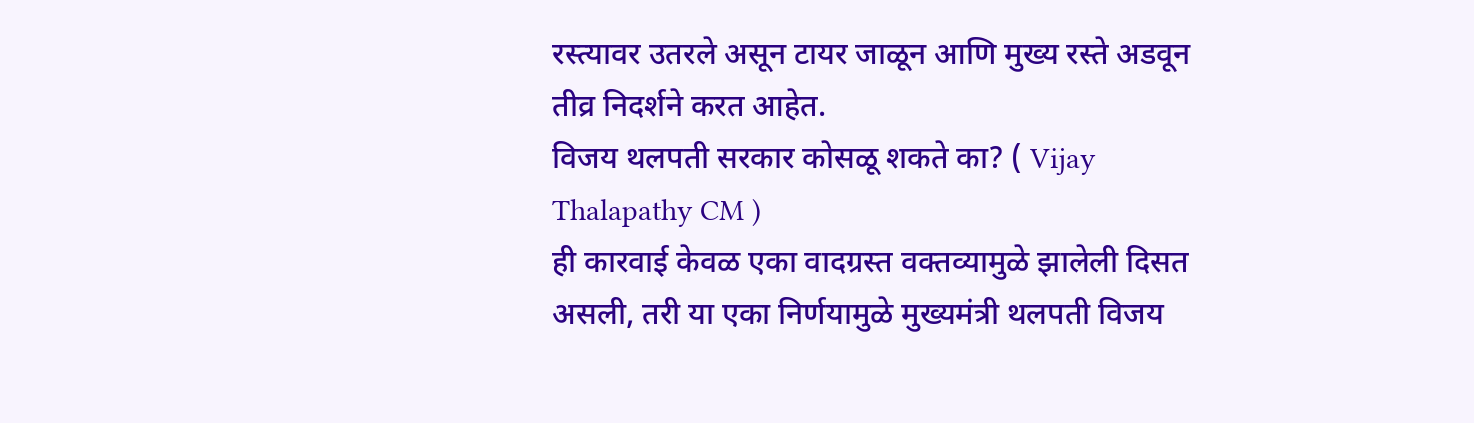रस्त्यावर उतरले असून टायर जाळून आणि मुख्य रस्ते अडवून तीव्र निदर्शने करत आहेत.
विजय थलपती सरकार कोसळू शकते का? ( Vijay Thalapathy CM )
ही कारवाई केवळ एका वादग्रस्त वक्तव्यामुळे झालेली दिसत असली, तरी या एका निर्णयामुळे मुख्यमंत्री थलपती विजय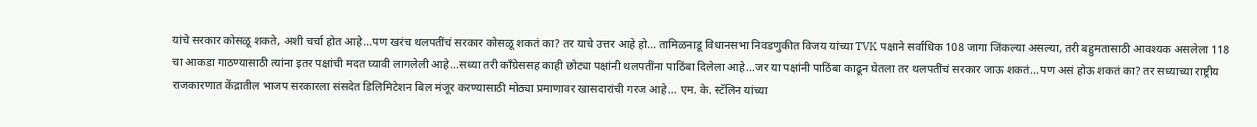यांचे सरकार कोसळू शकते, अशी चर्चा होत आहे…पण खरंच थलपतींचं सरकार कोसळू शकतं का? तर याचे उत्तर आहे हो… तामिळनाडू विधानसभा निवडणुकीत विजय यांच्या TVK पक्षाने सर्वाधिक 108 जागा जिंकल्या असल्या, तरी बहुमतासाठी आवश्यक असलेला 118 चा आकडा गाठण्यासाठी त्यांना इतर पक्षांची मदत घ्यावी लागलेली आहे…सध्या तरी काँग्रेससह काही छोट्या पक्षांनी थलपतींना पाठिंबा दिलेला आहे…जर या पक्षांनी पाठिंबा काढून घेतला तर थलपतींचं सरकार जाऊ शकतं…पण असं होऊ शकतं का? तर सध्याच्या राष्ट्रीय राजकारणात केंद्रातील भाजप सरकारला संसदेत डिलिमिटेशन बिल मंजूर करण्यासाठी मोठ्या प्रमाणावर खासदारांची गरज आहे… एम. के. स्टॅलिन यांच्या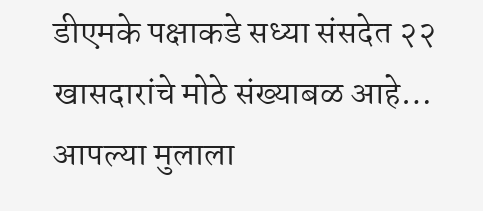डीएमके पक्षाकडे सध्या संसदेत २२ खासदारांचे मोठे संख्याबळ आहे… आपल्या मुलाला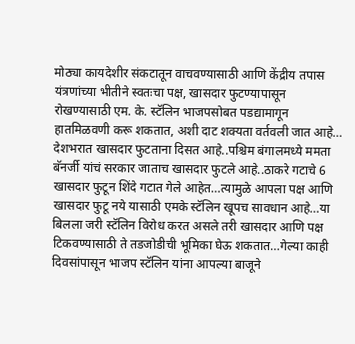मोठ्या कायदेशीर संकटातून वाचवण्यासाठी आणि केंद्रीय तपास यंत्रणांच्या भीतीने स्वतःचा पक्ष, खासदार फुटण्यापासून रोखण्यासाठी एम. के. स्टॅलिन भाजपसोबत पडद्यामागून हातमिळवणी करू शकतात, अशी दाट शक्यता वर्तवली जात आहे…
देशभरात खासदार फुटताना दिसत आहे..पश्चिम बंगालमध्ये ममता बॅनर्जी यांचं सरकार जाताच खासदार फुटले आहे..ठाकरे गटाचे 6 खासदार फुटून शिंदे गटात गेले आहेत…त्यामुळे आपला पक्ष आणि खासदार फुटू नये यासाठी एमके स्टॅलिन खूपच सावधान आहे…या बिलला जरी स्टॅलिन विरोध करत असले तरी खासदार आणि पक्ष टिकवण्यासाठी ते तडजोडीची भूमिका घेऊ शकतात…गेल्या काही दिवसांपासून भाजप स्टॅलिन यांना आपल्या बाजूने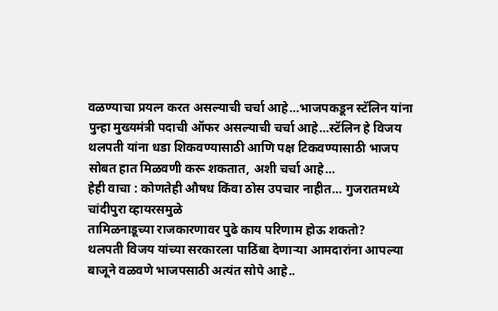वळण्याचा प्रयत्न करत असल्याची चर्चा आहे…भाजपकडून स्टॅलिन यांना पुन्हा मुख्यमंत्री पदाची ऑफर असल्याची चर्चा आहे…स्टॅलिन हे विजय थलपती यांना धडा शिकवण्यासाठी आणि पक्ष टिकवण्यासाठी भाजप सोबत हात मिळवणी करू शकतात, अशी चर्चा आहे…
हेही वाचा : कोणतेही औषध किंवा ठोस उपचार नाहीत… गुजरातमध्ये चांदीपुरा व्हायरसमुळे
तामिळनाडूच्या राजकारणावर पुढे काय परिणाम होऊ शकतो?
थलपती विजय यांच्या सरकारला पाठिंबा देणाऱ्या आमदारांना आपल्या बाजूने वळवणे भाजपसाठी अत्यंत सोपे आहे..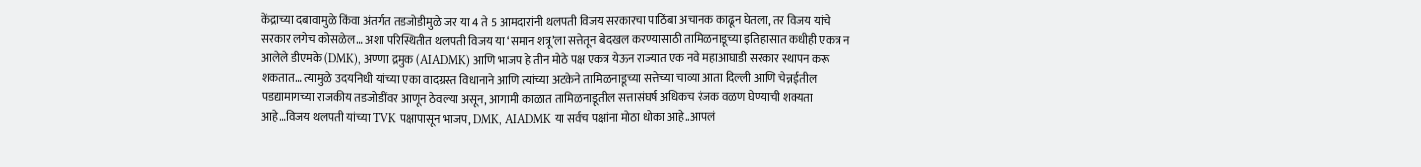केंद्राच्या दबावामुळे किंवा अंतर्गत तडजोडीमुळे जर या 4 ते 5 आमदारांनी थलपती विजय सरकारचा पाठिंबा अचानक काढून घेतला, तर विजय यांचे सरकार लगेच कोसळेल… अशा परिस्थितीत थलपती विजय या ‘समान शत्रू’ला सत्तेतून बेदखल करण्यासाठी तामिळनाडूच्या इतिहासात कधीही एकत्र न आलेले डीएमके (DMK), अण्णा द्रमुक (AIADMK) आणि भाजप हे तीन मोठे पक्ष एकत्र येऊन राज्यात एक नवे महाआघाडी सरकार स्थापन करू शकतात… त्यामुळे उदयनिधी यांच्या एका वादग्रस्त विधानाने आणि त्यांच्या अटकेने तामिळनाडूच्या सत्तेच्या चाव्या आता दिल्ली आणि चेन्नईतील पडद्यामागच्या राजकीय तडजोडींवर आणून ठेवल्या असून, आगामी काळात तामिळनाडूतील सत्तासंघर्ष अधिकच रंजक वळण घेण्याची शक्यता आहे…विजय थलपती यांच्या TVK पक्षापासून भाजप, DMK, AIADMK या सर्वच पक्षांना मोठा धोका आहे..आपलं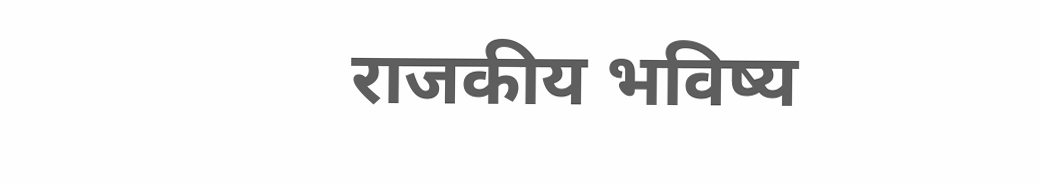राजकीय भविष्य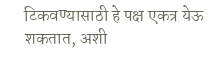टिकवण्यासाठी हे पक्ष एकत्र येऊ शकतात, अशी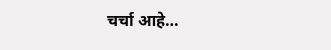चर्चा आहे…